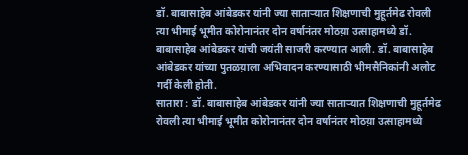डॉ. बाबासाहेब आंबेडकर यांनी ज्या साताऱ्यात शिक्षणाची मुहूर्तमेढ रोवली त्या भीमाई भूमीत कोरोनानंतर दोन वर्षानंतर मोठय़ा उत्साहामध्ये डॉ. बाबासाहेब आंबेडकर यांची जयंती साजरी करण्यात आली. डॉ. बाबासाहेब आंबेडकर यांच्या पुतळय़ाला अभिवादन करण्यासाठी भीमसैनिकांनी अलोट गर्दी केली होती.
सातारा : डॉ. बाबासाहेब आंबेडकर यांनी ज्या साताऱ्यात शिक्षणाची मुहूर्तमेढ रोवली त्या भीमाई भूमीत कोरोनानंतर दोन वर्षानंतर मोठय़ा उत्साहामध्ये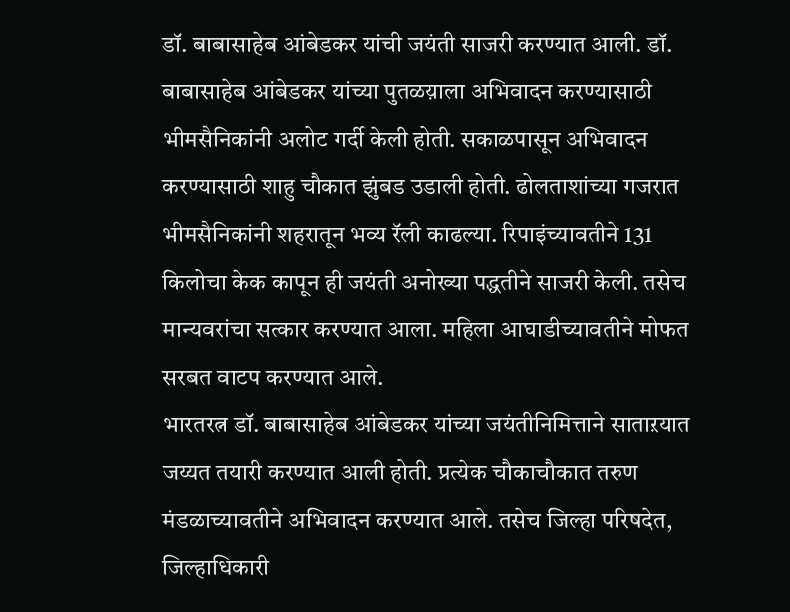डॉ. बाबासाहेब आंबेडकर यांची जयंती साजरी करण्यात आली. डॉ. बाबासाहेब आंबेडकर यांच्या पुतळय़ाला अभिवादन करण्यासाठी भीमसैनिकांनी अलोट गर्दी केली होती. सकाळपासून अभिवादन करण्यासाठी शाहु चौकात झुंबड उडाली होती. ढोलताशांच्या गजरात भीमसैनिकांनी शहरातून भव्य रॅली काढल्या. रिपाइंच्यावतीने 131 किलोचा केक कापून ही जयंती अनोख्या पद्धतीने साजरी केली. तसेच मान्यवरांचा सत्कार करण्यात आला. महिला आघाडीच्यावतीने मोफत सरबत वाटप करण्यात आले.
भारतरत्न डॉ. बाबासाहेब आंबेडकर यांच्या जयंतीनिमित्ताने साताऱयात जय्यत तयारी करण्यात आली होती. प्रत्येक चौकाचौकात तरुण मंडळाच्यावतीने अभिवादन करण्यात आले. तसेच जिल्हा परिषदेत, जिल्हाधिकारी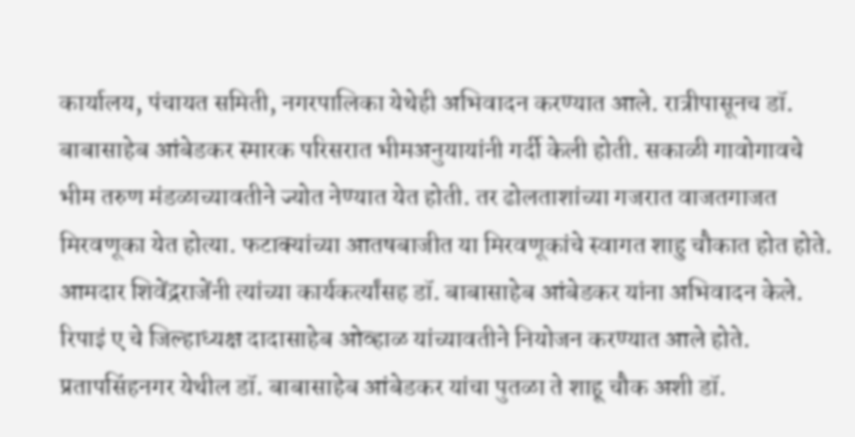कार्यालय, पंचायत समिती, नगरपालिका येथेही अभिवादन करण्यात आले. रात्रीपासूनच डॉ. बाबासाहेब आंबेडकर स्मारक परिसरात भीमअनुयायांनी गर्दी केली होती. सकाळी गावोगावचे भीम तरुण मंडळाच्यावतीने ज्योत नेण्यात येत होती. तर ढोलताशांच्या गजरात वाजतगाजत मिरवणूका येत होत्या. फटाक्यांच्या आतषबाजीत या मिरवणूकांचे स्वागत शाहु चौकात होत होते. आमदार शिवेंद्रराजेंनी त्यांच्या कार्यकर्त्यांसह डॉ. बाबासाहेब आंबेडकर यांना अभिवादन केले.
रिपाइं ए चे जिल्हाध्यक्ष दादासाहेब ओव्हाळ यांच्यावतीने नियोजन करण्यात आले होते. प्रतापसिंहनगर येथील डॉ. बाबासाहेब आंबेडकर यांचा पुतळा ते शाहू चौक अशी डॉ.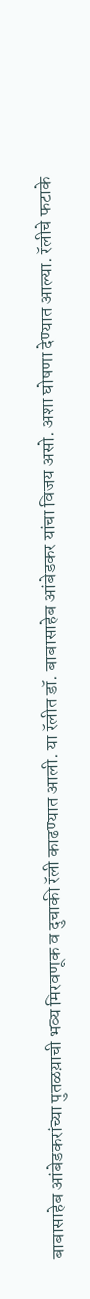बाबासाहेब आंबेडकरांच्या पुतळय़ाची भव्य मिरवणूक व दुचाकी रॅली काढण्यात आली. या रॅलीत डॉ. बाबासाहेब आंबेडकर यांचा विजय असो. अशा घोषणा देण्यात आल्या. रॅलीचे फटाके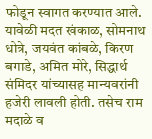फोडून स्वागत करण्यात आले. यावेळी मदत खंकाळ, सोमनाथ धोत्रे, जयवंत कांबळे, किरण बगाडे, अमित मोरे, सिद्धार्थ संमिदर यांच्यासह मान्यवरांनी हजेरी लावली होती. तसेच राम मदाळे व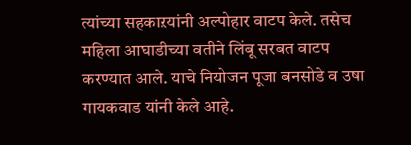त्यांच्या सहकाऱयांनी अल्पोहार वाटप केले. तसेच महिला आघाडीच्या वतीने लिंबू सरबत वाटप करण्यात आले. याचे नियोजन पूजा बनसोडे व उषा गायकवाड यांनी केले आहे.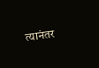त्यानंतर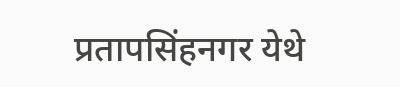प्रतापसिंहनगर येथे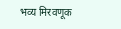भव्य मिरवणूक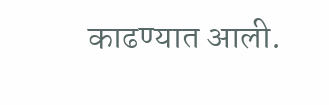काढण्यात आली.